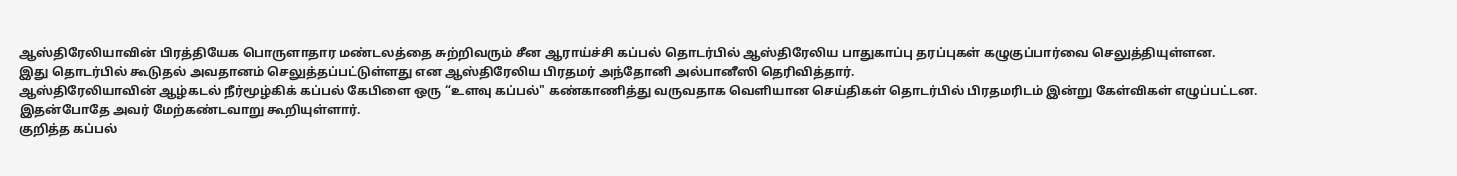ஆஸ்திரேலியாவின் பிரத்தியேக பொருளாதார மண்டலத்தை சுற்றிவரும் சீன ஆராய்ச்சி கப்பல் தொடர்பில் ஆஸ்திரேலிய பாதுகாப்பு தரப்புகள் கழுகுப்பார்வை செலுத்தியுள்ளன.
இது தொடர்பில் கூடுதல் அவதானம் செலுத்தப்பட்டுள்ளது என ஆஸ்திரேலிய பிரதமர் அந்தோனி அல்பானீஸி தெரிவித்தார்.
ஆஸ்திரேலியாவின் ஆழ்கடல் நீர்மூழ்கிக் கப்பல் கேபிளை ஒரு “உளவு கப்பல்" கண்காணித்து வருவதாக வெளியான செய்திகள் தொடர்பில் பிரதமரிடம் இன்று கேள்விகள் எழுப்பட்டன.
இதன்போதே அவர் மேற்கண்டவாறு கூறியுள்ளார்.
குறித்த கப்பல்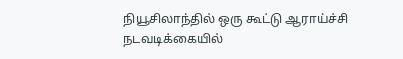நியூசிலாந்தில் ஒரு கூட்டு ஆராய்ச்சி நடவடிக்கையில்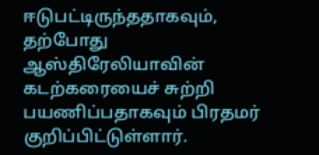ஈடுபட்டிருந்ததாகவும், தற்போது ஆஸ்திரேலியாவின் கடற்கரையைச் சுற்றி பயணிப்பதாகவும் பிரதமர் குறிப்பிட்டுள்ளார்.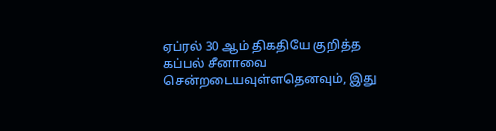ஏப்ரல் 30 ஆம் திகதியே குறித்த கப்பல் சீனாவை சென்றடையவுள்ளதெனவும், இது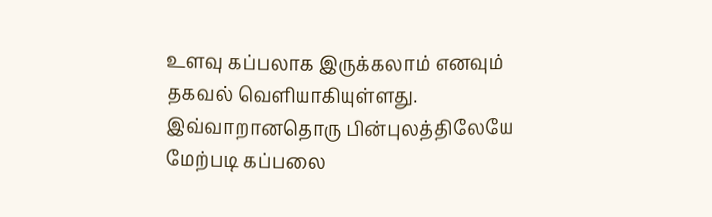உளவு கப்பலாக இருக்கலாம் எனவும் தகவல் வெளியாகியுள்ளது.
இவ்வாறானதொரு பின்புலத்திலேயே மேற்படி கப்பலை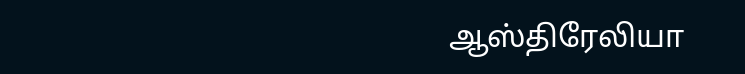ஆஸ்திரேலியா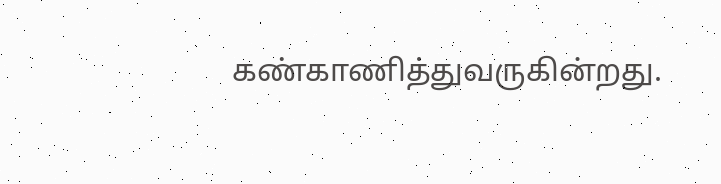கண்காணித்துவருகின்றது.